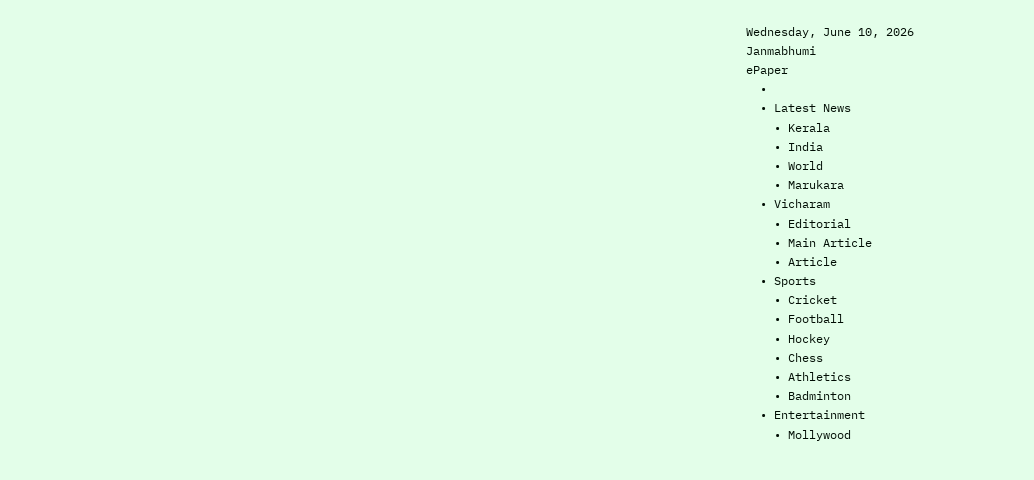Wednesday, June 10, 2026
Janmabhumi
ePaper
  •
  • Latest News
    • Kerala
    • India
    • World
    • Marukara
  • Vicharam
    • Editorial
    • Main Article
    • Article
  • Sports
    • Cricket
    • Football
    • Hockey
    • Chess
    • Athletics
    • Badminton
  • Entertainment
    • Mollywood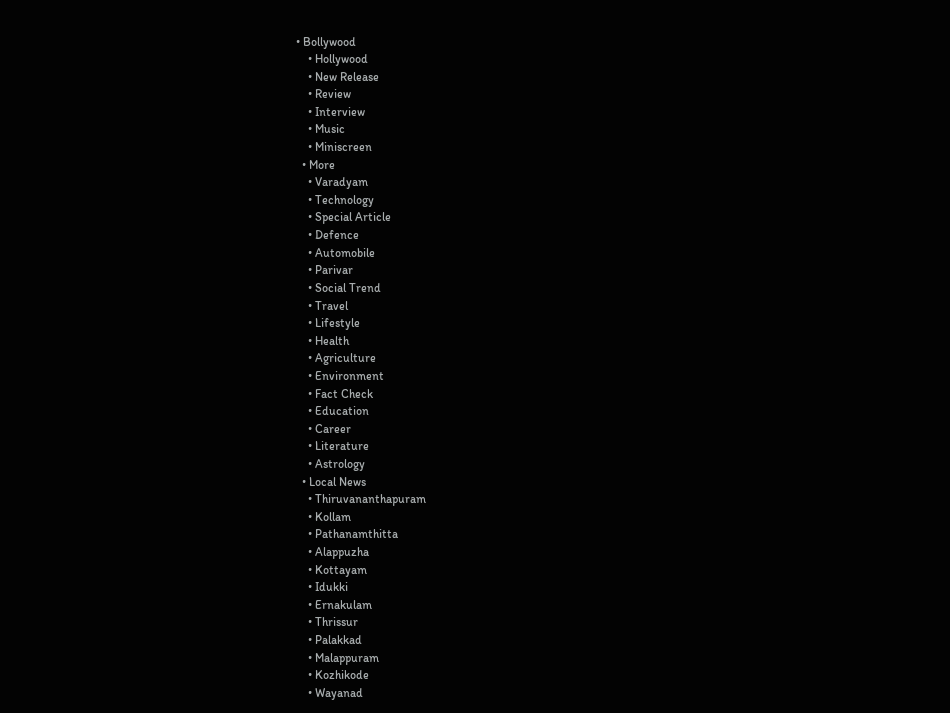• Bollywood
    • Hollywood
    • New Release
    • Review
    • Interview
    • Music
    • Miniscreen
  • More
    • Varadyam
    • Technology
    • Special Article
    • Defence
    • Automobile
    • Parivar
    • Social Trend
    • Travel
    • Lifestyle
    • Health
    • Agriculture
    • Environment
    • Fact Check
    • Education
    • Career
    • Literature
    • Astrology
  • Local News
    • Thiruvananthapuram
    • Kollam
    • Pathanamthitta
    • Alappuzha
    • Kottayam
    • Idukki
    • Ernakulam
    • Thrissur
    • Palakkad
    • Malappuram
    • Kozhikode
    • Wayanad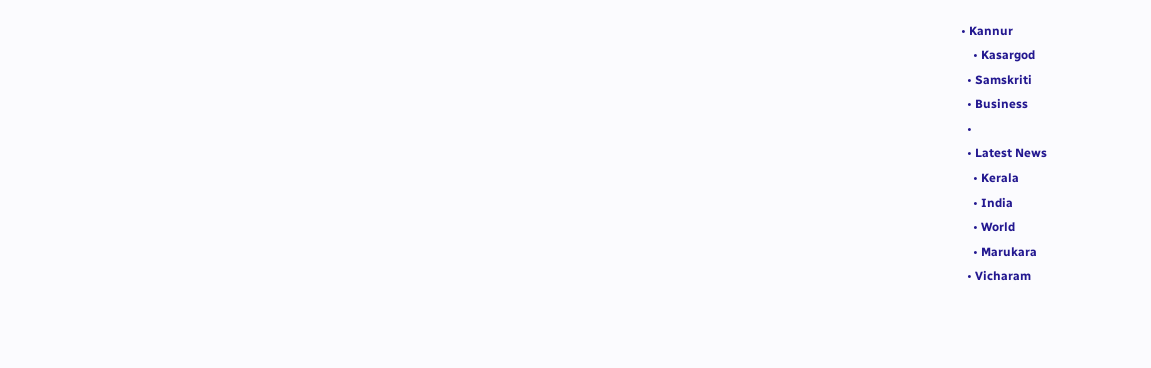• Kannur
    • Kasargod
  • Samskriti
  • Business
  •
  • Latest News
    • Kerala
    • India
    • World
    • Marukara
  • Vicharam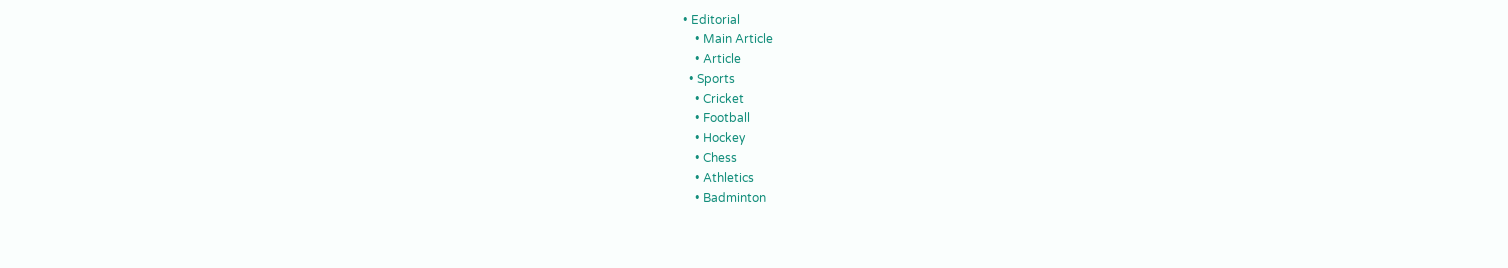• Editorial
    • Main Article
    • Article
  • Sports
    • Cricket
    • Football
    • Hockey
    • Chess
    • Athletics
    • Badminton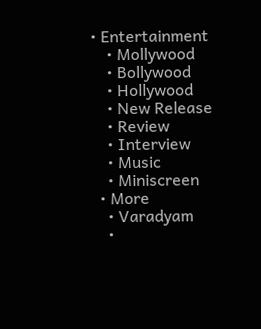• Entertainment
    • Mollywood
    • Bollywood
    • Hollywood
    • New Release
    • Review
    • Interview
    • Music
    • Miniscreen
  • More
    • Varadyam
    •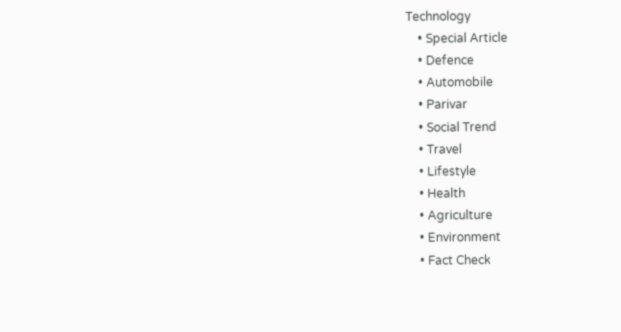Technology
    • Special Article
    • Defence
    • Automobile
    • Parivar
    • Social Trend
    • Travel
    • Lifestyle
    • Health
    • Agriculture
    • Environment
    • Fact Check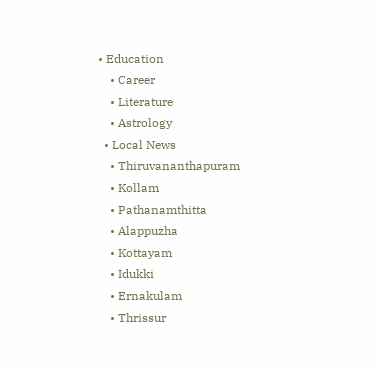• Education
    • Career
    • Literature
    • Astrology
  • Local News
    • Thiruvananthapuram
    • Kollam
    • Pathanamthitta
    • Alappuzha
    • Kottayam
    • Idukki
    • Ernakulam
    • Thrissur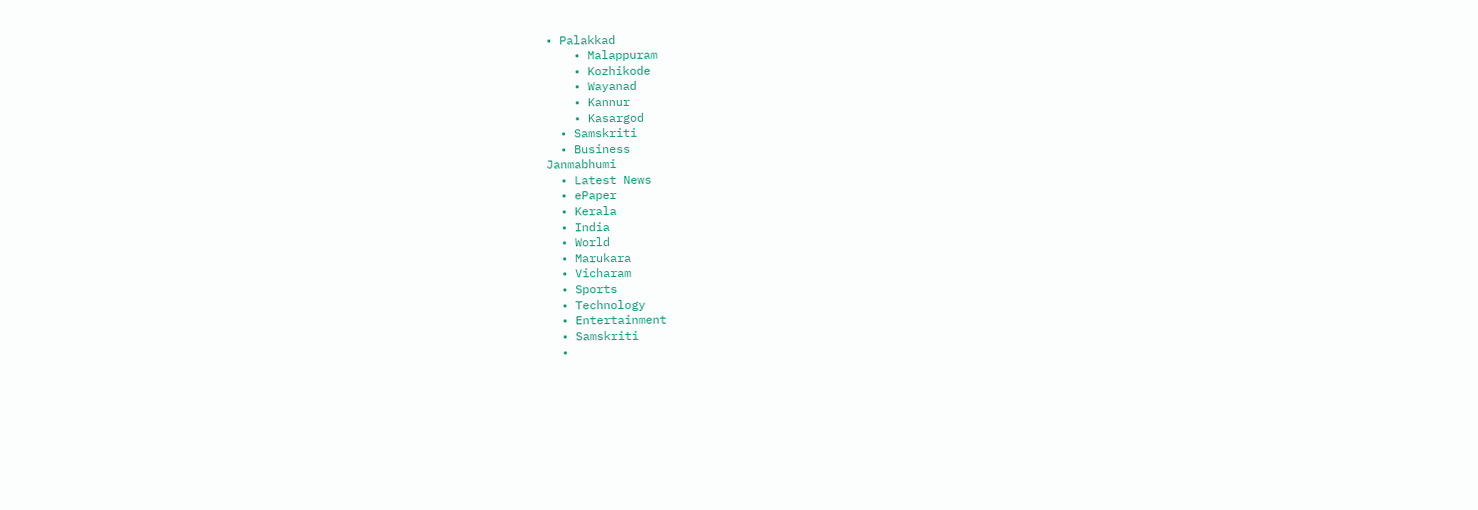• Palakkad
    • Malappuram
    • Kozhikode
    • Wayanad
    • Kannur
    • Kasargod
  • Samskriti
  • Business
Janmabhumi
  • Latest News
  • ePaper
  • Kerala
  • India
  • World
  • Marukara
  • Vicharam
  • Sports
  • Technology
  • Entertainment
  • Samskriti
  •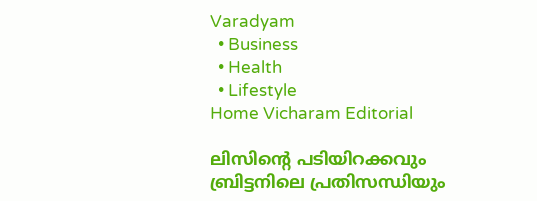Varadyam
  • Business
  • Health
  • Lifestyle
Home Vicharam Editorial

ലിസിന്റെ പടിയിറക്കവും ബ്രിട്ടനിലെ പ്രതിസന്ധിയും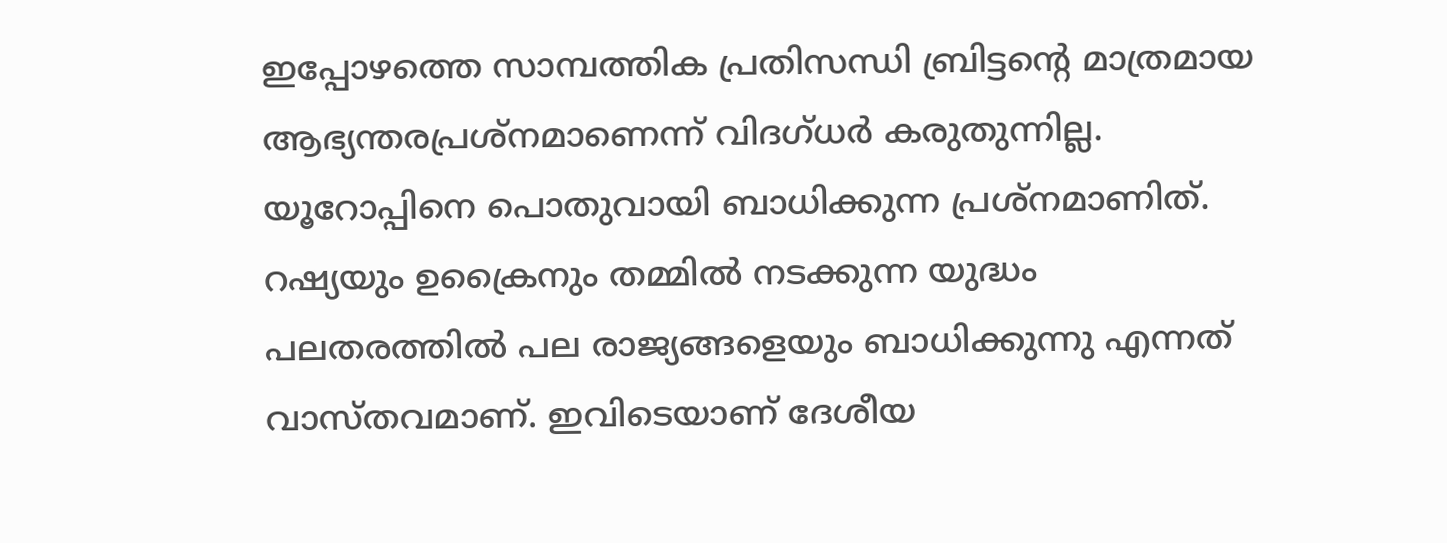ഇപ്പോഴത്തെ സാമ്പത്തിക പ്രതിസന്ധി ബ്രിട്ടന്റെ മാത്രമായ ആഭ്യന്തരപ്രശ്‌നമാണെന്ന് വിദഗ്ധര്‍ കരുതുന്നില്ല. യൂറോപ്പിനെ പൊതുവായി ബാധിക്കുന്ന പ്രശ്‌നമാണിത്. റഷ്യയും ഉക്രൈനും തമ്മില്‍ നടക്കുന്ന യുദ്ധം പലതരത്തില്‍ പല രാജ്യങ്ങളെയും ബാധിക്കുന്നു എന്നത് വാസ്തവമാണ്. ഇവിടെയാണ് ദേശീയ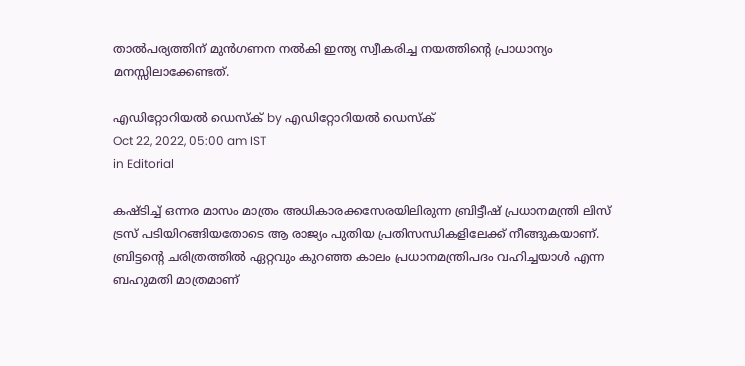താല്‍പര്യത്തിന് മുന്‍ഗണന നല്‍കി ഇന്ത്യ സ്വീകരിച്ച നയത്തിന്റെ പ്രാധാന്യം മനസ്സിലാക്കേണ്ടത്.

എഡിറ്റോറിയൽ ഡെസ്ക് by എഡിറ്റോറിയൽ ഡെസ്ക്
Oct 22, 2022, 05:00 am IST
in Editorial

കഷ്ടിച്ച് ഒന്നര മാസം മാത്രം അധികാരക്കസേരയിലിരുന്ന ബ്രിട്ടീഷ് പ്രധാനമന്ത്രി ലിസ് ട്രസ് പടിയിറങ്ങിയതോടെ ആ രാജ്യം പുതിയ പ്രതിസന്ധികളിലേക്ക് നീങ്ങുകയാണ്. ബ്രിട്ടന്റെ ചരിത്രത്തില്‍ ഏറ്റവും കുറഞ്ഞ കാലം പ്രധാനമന്ത്രിപദം വഹിച്ചയാള്‍ എന്ന ബഹുമതി മാത്രമാണ്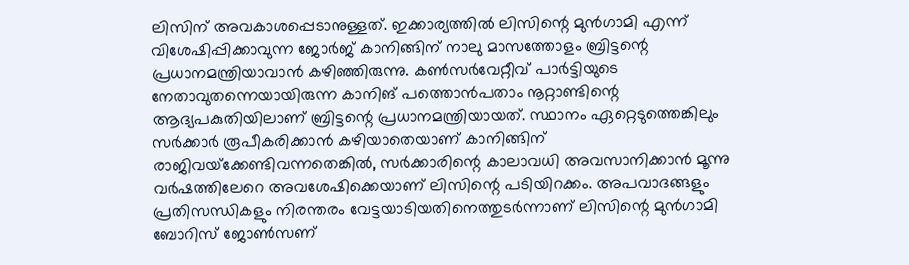ലിസിന് അവകാശപ്പെടാനുള്ളത്. ഇക്കാര്യത്തില്‍ ലിസിന്റെ മുന്‍ഗാമി എന്ന് വിശേഷിപ്പിക്കാവുന്ന ജോര്‍ജ് കാനിങ്ങിന് നാലു മാസത്തോളം ബ്രിട്ടന്റെ പ്രധാനമന്ത്രിയാവാന്‍ കഴിഞ്ഞിരുന്നു. കണ്‍സര്‍വേറ്റീവ് പാര്‍ട്ടിയുടെ നേതാവുതന്നെയായിരുന്ന കാനിങ് പത്തൊന്‍പതാം നൂറ്റാണ്ടിന്റെ ആദ്യപകുതിയിലാണ് ബ്രിട്ടന്റെ പ്രധാനമന്ത്രിയായത്. സ്ഥാനം ഏറ്റെടുത്തെങ്കിലും സര്‍ക്കാര്‍ രൂപീകരിക്കാന്‍ കഴിയാതെയാണ് കാനിങ്ങിന് രാജിവയ്‌ക്കേണ്ടിവന്നതെങ്കില്‍, സര്‍ക്കാരിന്റെ കാലാവധി അവസാനിക്കാന്‍ മൂന്നു വര്‍ഷത്തിലേറെ അവശേഷിക്കെയാണ് ലിസിന്റെ പടിയിറക്കം. അപവാദങ്ങളും പ്രതിസന്ധികളും നിരന്തരം വേട്ടയാടിയതിനെത്തുടര്‍ന്നാണ് ലിസിന്റെ മുന്‍ഗാമി ബോറിസ് ജോണ്‍സണ്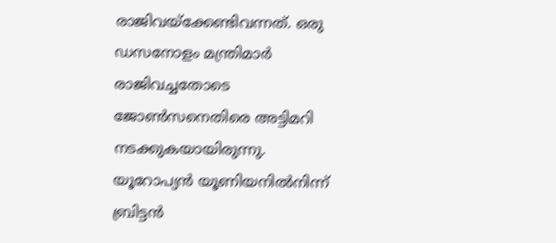രാജിവയ്‌ക്കേണ്ടിവന്നത്. ഒരു ഡസനോളം മന്ത്രിമാര്‍ രാജിവച്ചതോടെ ജോണ്‍സനെതിരെ അട്ടിമറി നടക്കുകയായിരുന്നു. യൂറോപ്യന്‍ യൂണിയനില്‍നിന്ന് ബ്രിട്ടന്‍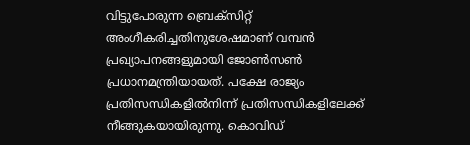വിട്ടുപോരുന്ന ബ്രെക്‌സിറ്റ് അംഗീകരിച്ചതിനുശേഷമാണ് വമ്പന്‍ പ്രഖ്യാപനങ്ങളുമായി ജോണ്‍സണ്‍ പ്രധാനമന്ത്രിയായത്. പക്ഷേ രാജ്യം പ്രതിസന്ധികളില്‍നിന്ന് പ്രതിസന്ധികളിലേക്ക് നീങ്ങുകയായിരുന്നു. കൊവിഡ്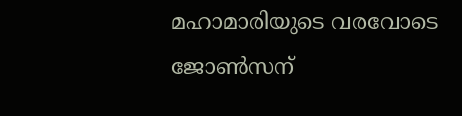മഹാമാരിയുടെ വരവോടെ ജോണ്‍സന്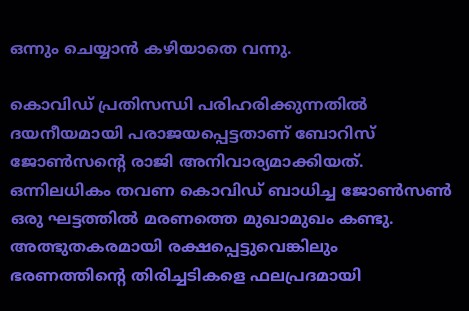ഒന്നും ചെയ്യാന്‍ കഴിയാതെ വന്നു.

കൊവിഡ് പ്രതിസന്ധി പരിഹരിക്കുന്നതില്‍ ദയനീയമായി പരാജയപ്പെട്ടതാണ് ബോറിസ് ജോണ്‍സന്റെ രാജി അനിവാര്യമാക്കിയത്. ഒന്നിലധികം തവണ കൊവിഡ് ബാധിച്ച ജോണ്‍സണ്‍ ഒരു ഘട്ടത്തില്‍ മരണത്തെ മുഖാമുഖം കണ്ടു. അത്ഭുതകരമായി രക്ഷപ്പെട്ടുവെങ്കിലും ഭരണത്തിന്റെ തിരിച്ചടികളെ ഫലപ്രദമായി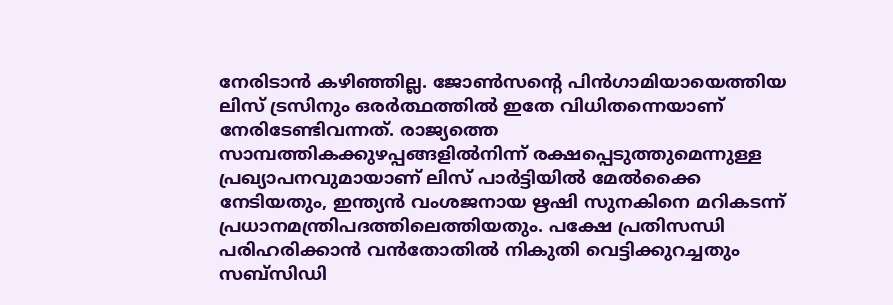നേരിടാന്‍ കഴിഞ്ഞില്ല. ജോണ്‍സന്റെ പിന്‍ഗാമിയായെത്തിയ ലിസ് ട്രസിനും ഒരര്‍ത്ഥത്തില്‍ ഇതേ വിധിതന്നെയാണ് നേരിടേണ്ടിവന്നത്. രാജ്യത്തെ സാമ്പത്തികക്കുഴപ്പങ്ങളില്‍നിന്ന് രക്ഷപ്പെടുത്തുമെന്നുള്ള പ്രഖ്യാപനവുമായാണ് ലിസ് പാര്‍ട്ടിയില്‍ മേല്‍ക്കൈ നേടിയതും, ഇന്ത്യന്‍ വംശജനായ ഋഷി സുനകിനെ മറികടന്ന് പ്രധാനമന്ത്രിപദത്തിലെത്തിയതും. പക്ഷേ പ്രതിസന്ധി പരിഹരിക്കാന്‍ വന്‍തോതില്‍ നികുതി വെട്ടിക്കുറച്ചതും സബ്‌സിഡി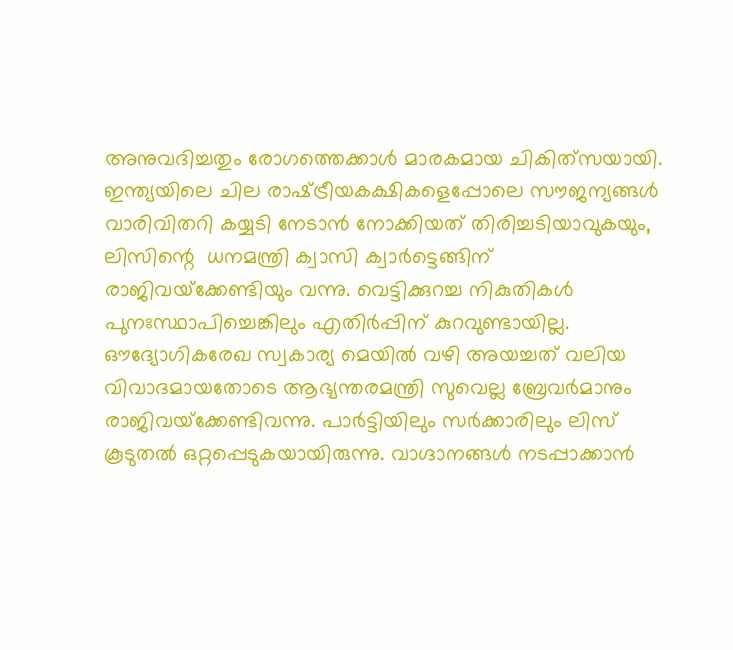അനുവദിച്ചതും രോഗത്തെക്കാള്‍ മാരകമായ ചികിത്‌സയായി. ഇന്ത്യയിലെ ചില രാഷ്‌ട്രീയകക്ഷികളെപ്പോലെ സൗജന്യങ്ങള്‍ വാരിവിതറി കയ്യടി നേടാന്‍ നോക്കിയത് തിരിച്ചടിയാവുകയും, ലിസിന്റെ  ധനമന്ത്രി ക്വാസി ക്വാര്‍ട്ടെങ്ങിന് രാജിവയ്‌ക്കേണ്ടിയും വന്നു. വെട്ടിക്കുറച്ച നികുതികള്‍ പുനഃസ്ഥാപിച്ചെങ്കിലും എതിര്‍പ്പിന് കുറവുണ്ടായില്ല. ഔദ്യോഗികരേഖ സ്വകാര്യ മെയില്‍ വഴി അയച്ചത് വലിയ വിവാദമായതോടെ ആഭ്യന്തരമന്ത്രി സുവെല്ല ബ്രേവര്‍മാനും രാജിവയ്‌ക്കേണ്ടിവന്നു. പാര്‍ട്ടിയിലും സര്‍ക്കാരിലും ലിസ് കൂടുതല്‍ ഒറ്റപ്പെടുകയായിരുന്നു. വാഗ്ദാനങ്ങള്‍ നടപ്പാക്കാന്‍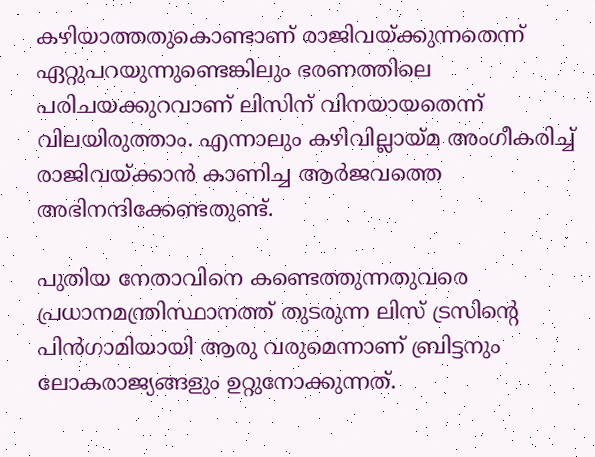കഴിയാത്തതുകൊണ്ടാണ് രാജിവയ്‌ക്കുന്നതെന്ന് ഏറ്റുപറയുന്നുണ്ടെങ്കിലും ഭരണത്തിലെ പരിചയക്കുറവാണ് ലിസിന് വിനയായതെന്ന് വിലയിരുത്താം. എന്നാലും കഴിവില്ലായ്‌മ അംഗീകരിച്ച്  രാജിവയ്‌ക്കാന്‍ കാണിച്ച ആര്‍ജവത്തെ അഭിനന്ദിക്കേണ്ടതുണ്ട്.

പുതിയ നേതാവിനെ കണ്ടെത്തുന്നതുവരെ പ്രധാനമന്ത്രിസ്ഥാനത്ത് തുടരുന്ന ലിസ് ട്രസിന്റെ പിന്‍ഗാമിയായി ആരു വരുമെന്നാണ് ബ്രിട്ടനും ലോകരാജ്യങ്ങളും ഉറ്റുനോക്കുന്നത്.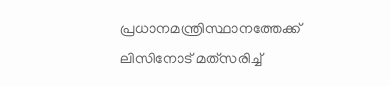പ്രധാനമന്ത്രിസ്ഥാനത്തേക്ക് ലിസിനോട് മത്‌സരിച്ച്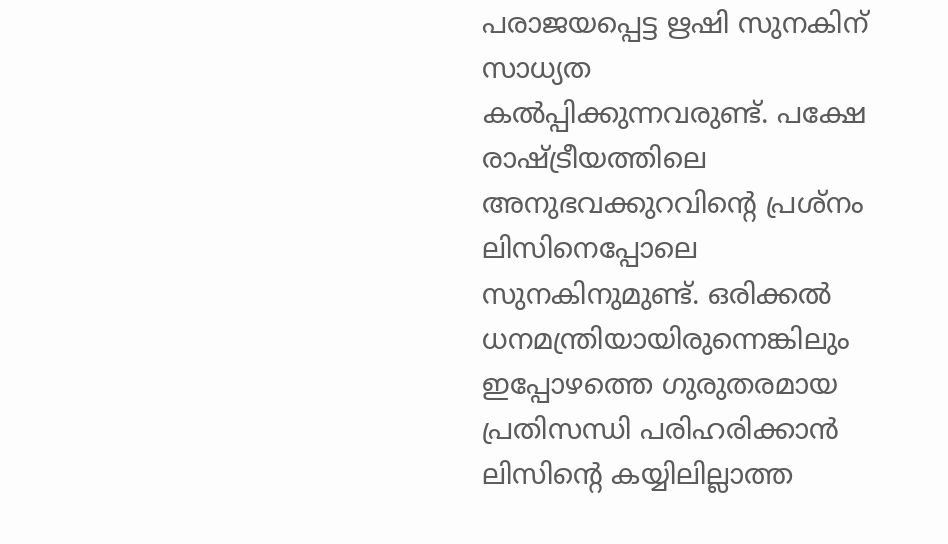പരാജയപ്പെട്ട ഋഷി സുനകിന് സാധ്യത കല്‍പ്പിക്കുന്നവരുണ്ട്. പക്ഷേ രാഷ്‌ട്രീയത്തിലെ അനുഭവക്കുറവിന്റെ പ്രശ്‌നം ലിസിനെപ്പോലെ സുനകിനുമുണ്ട്. ഒരിക്കല്‍ ധനമന്ത്രിയായിരുന്നെങ്കിലും ഇപ്പോഴത്തെ ഗുരുതരമായ പ്രതിസന്ധി പരിഹരിക്കാന്‍ ലിസിന്റെ കയ്യിലില്ലാത്ത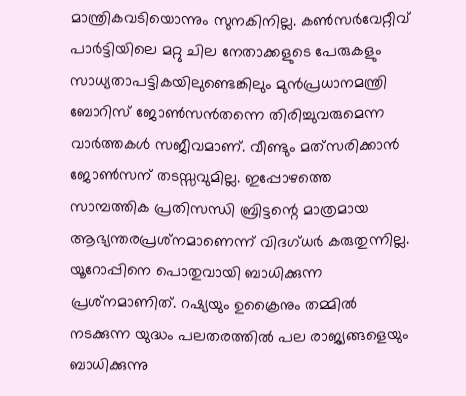മാന്ത്രികവടിയൊന്നും സുനകിനില്ല. കണ്‍സര്‍വേറ്റീവ് പാര്‍ട്ടിയിലെ മറ്റു ചില നേതാക്കളുടെ പേരുകളും സാധ്യതാപട്ടികയിലുണ്ടെങ്കിലും മുന്‍പ്രധാനമന്ത്രി ബോറിസ് ജോണ്‍സന്‍തന്നെ തിരിച്ചുവരുമെന്ന വാര്‍ത്തകള്‍ സജീവമാണ്. വീണ്ടും മത്‌സരിക്കാന്‍ ജോണ്‍സന് തടസ്സവുമില്ല. ഇപ്പോഴത്തെ സാമ്പത്തിക പ്രതിസന്ധി ബ്രിട്ടന്റെ മാത്രമായ ആഭ്യന്തരപ്രശ്‌നമാണെന്ന് വിദഗ്ധര്‍ കരുതുന്നില്ല. യൂറോപ്പിനെ പൊതുവായി ബാധിക്കുന്ന പ്രശ്‌നമാണിത്. റഷ്യയും ഉക്രൈനും തമ്മില്‍ നടക്കുന്ന യുദ്ധം പലതരത്തില്‍ പല രാജ്യങ്ങളെയും ബാധിക്കുന്നു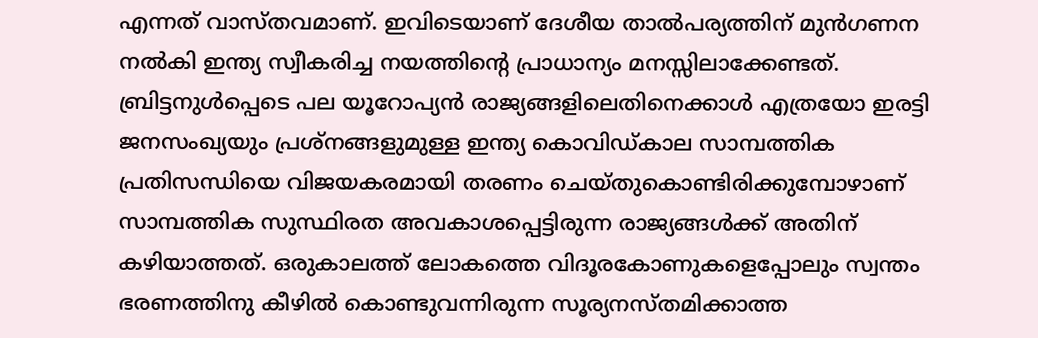എന്നത് വാസ്തവമാണ്. ഇവിടെയാണ് ദേശീയ താല്‍പര്യത്തിന് മുന്‍ഗണന നല്‍കി ഇന്ത്യ സ്വീകരിച്ച നയത്തിന്റെ പ്രാധാന്യം മനസ്സിലാക്കേണ്ടത്. ബ്രിട്ടനുള്‍പ്പെടെ പല യൂറോപ്യന്‍ രാജ്യങ്ങളിലെതിനെക്കാള്‍ എത്രയോ ഇരട്ടി ജനസംഖ്യയും പ്രശ്‌നങ്ങളുമുള്ള ഇന്ത്യ കൊവിഡ്കാല സാമ്പത്തിക പ്രതിസന്ധിയെ വിജയകരമായി തരണം ചെയ്തുകൊണ്ടിരിക്കുമ്പോഴാണ് സാമ്പത്തിക സുസ്ഥിരത അവകാശപ്പെട്ടിരുന്ന രാജ്യങ്ങള്‍ക്ക് അതിന് കഴിയാത്തത്. ഒരുകാലത്ത് ലോകത്തെ വിദൂരകോണുകളെപ്പോലും സ്വന്തം ഭരണത്തിനു കീഴില്‍ കൊണ്ടുവന്നിരുന്ന സൂര്യനസ്തമിക്കാത്ത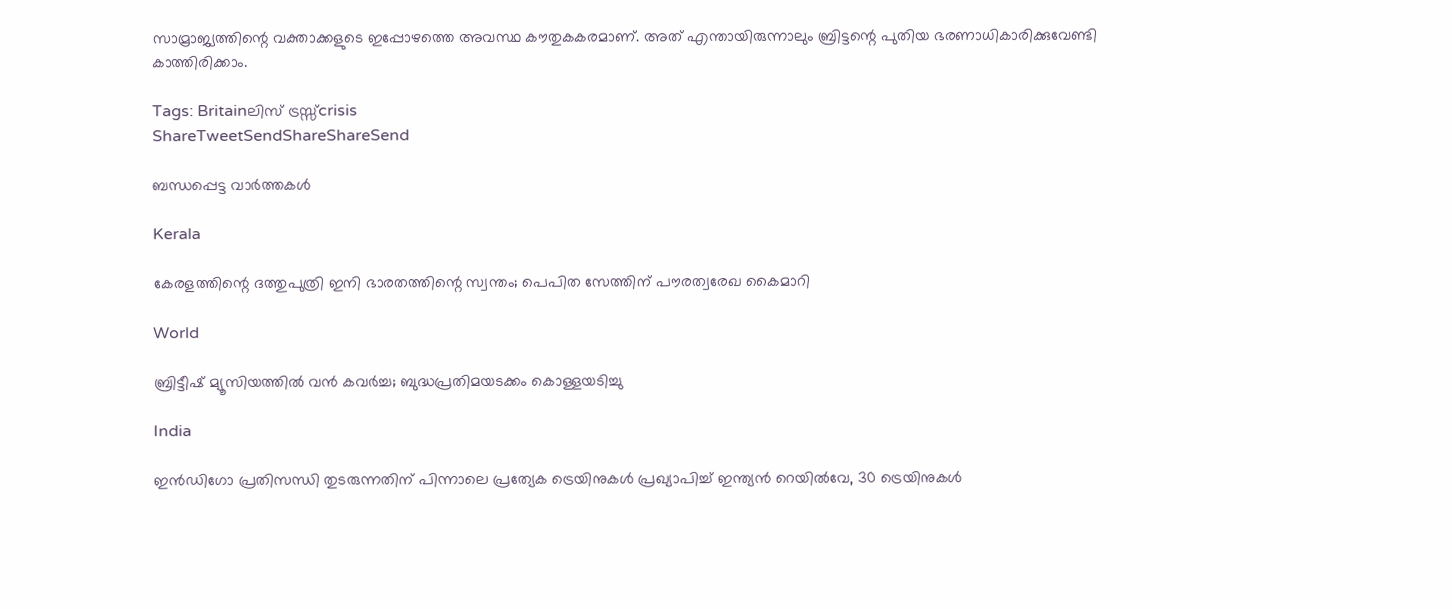സാമ്രാജ്യത്തിന്റെ വക്താക്കളുടെ ഇപ്പോഴത്തെ അവസ്ഥ കൗതുകകരമാണ്. അത് എന്തായിരുന്നാലും ബ്രിട്ടന്റെ പുതിയ ഭരണാധികാരിക്കുവേണ്ടി കാത്തിരിക്കാം.

Tags: Britainലിസ് ട്രസ്സ്crisis
ShareTweetSendShareShareSend

ബന്ധപ്പെട്ട വാര്‍ത്തകള്‍

Kerala

കേരളത്തിന്റെ ദത്തുപുത്രി ഇനി ഭാരതത്തിന്റെ സ്വന്തം; പെപിത സേത്തിന് പൗരത്വരേഖ കൈമാറി

World

ബ്രിട്ടീഷ് മ്യൂസിയത്തില്‍ വന്‍ കവര്‍ച്ച; ബുദ്ധപ്രതിമയടക്കം കൊള്ളയടിച്ചു

India

ഇൻഡിഗോ പ്രതിസന്ധി തുടരുന്നതിന് പിന്നാലെ പ്രത്യേക ട്രെയിനുകൾ പ്രഖ്യാപിച്ച് ഇന്ത്യൻ റെയിൽവേ, 30 ട്രെയിനുകൾ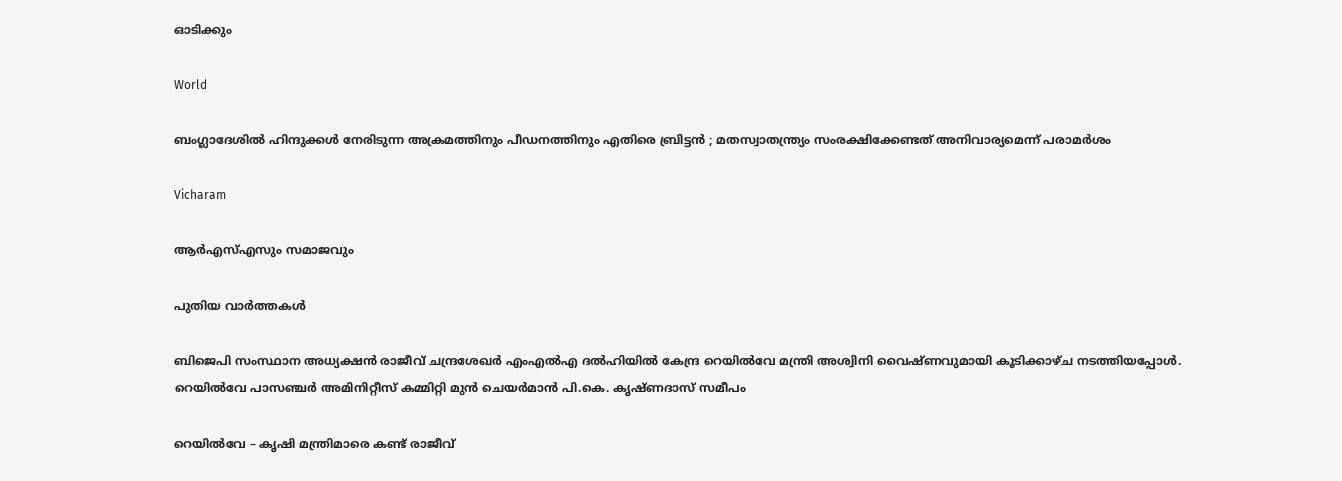ഓടിക്കും

World

ബംഗ്ലാദേശിൽ ഹിന്ദുക്കൾ നേരിടുന്ന അക്രമത്തിനും പീഡനത്തിനും എതിരെ ബ്രിട്ടൻ ; മതസ്വാതന്ത്ര്യം സംരക്ഷിക്കേണ്ടത് അനിവാര്യമെന്ന് പരാമർശം

Vicharam

ആര്‍എസ്എസും സമാജവും

പുതിയ വാര്‍ത്തകള്‍

ബിജെപി സംസ്ഥാന അധ്യക്ഷന്‍ രാജീവ് ചന്ദ്രശേഖര്‍ എംഎല്‍എ ദല്‍ഹിയില്‍ കേന്ദ്ര റെയില്‍വേ മന്ത്രി അശ്വിനി വൈഷ്ണവുമായി കൂടിക്കാഴ്ച നടത്തിയപ്പോള്‍. റെയില്‍വേ പാസഞ്ചര്‍ അമിനിറ്റീസ് കമ്മിറ്റി മുന്‍ ചെയര്‍മാന്‍ പി.കെ. കൃഷ്ണദാസ് സമീപം

റെയില്‍വേ – കൃഷി മന്ത്രിമാരെ കണ്ട് രാജീവ്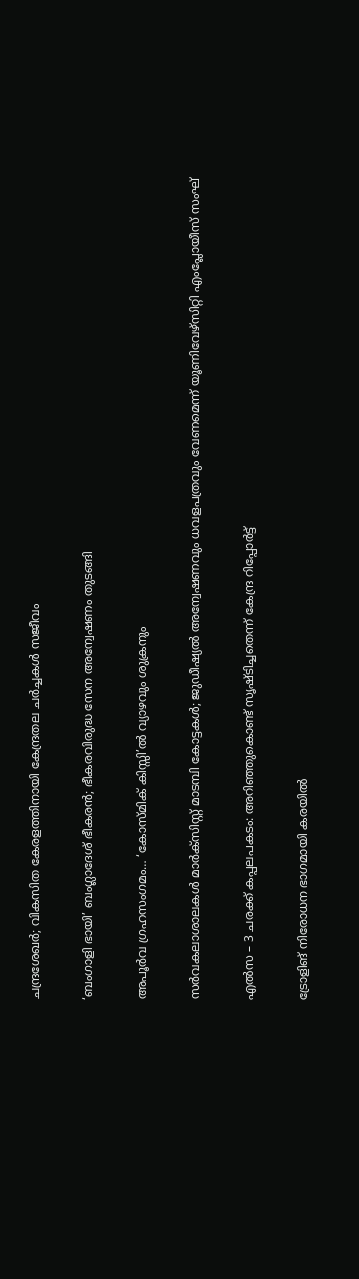ചന്ദ്രശേഖര്‍; വികസിത കേരളത്തിനായി കേന്ദ്രതല ചര്‍ച്ചകള്‍ സജീവം

‘ബംഗാളി ഭായി’ ബംഗ്ലാദേശ് ഭീകരന്‍; ഭീകരവിരുദ്ധ സേന അന്വേഷണം തുടങ്ങി

അപൂര്‍വ ഗ്രഹസംഗമം… ‘കോസ്മിക് കിസ്സി’ല്‍ വ്യാഴവും ശുക്രനും

സര്‍വകലാശാലകള്‍ മാര്‍ക്‌സിസ്റ്റ് മാടമ്പി കോട്ടകള്‍; ജുഡീഷ്യല്‍ അന്വേഷണവും ധവളപത്രവും വേണമെന്ന് യൂണിവേഴ്‌സിറ്റി എംപ്ലോയീസ് സംഘ്

എല്‍സ – 3 ചരക്ക് കപ്പലപകടം: അറിഞ്ഞുകൊണ്ട് സൃഷ്ടിച്ചതെന്ന് കേന്ദ്ര റിപ്പോര്‍ട്ട്

ട്രോളിങ് നിരോധന ഭാഗമായി കരയില്‍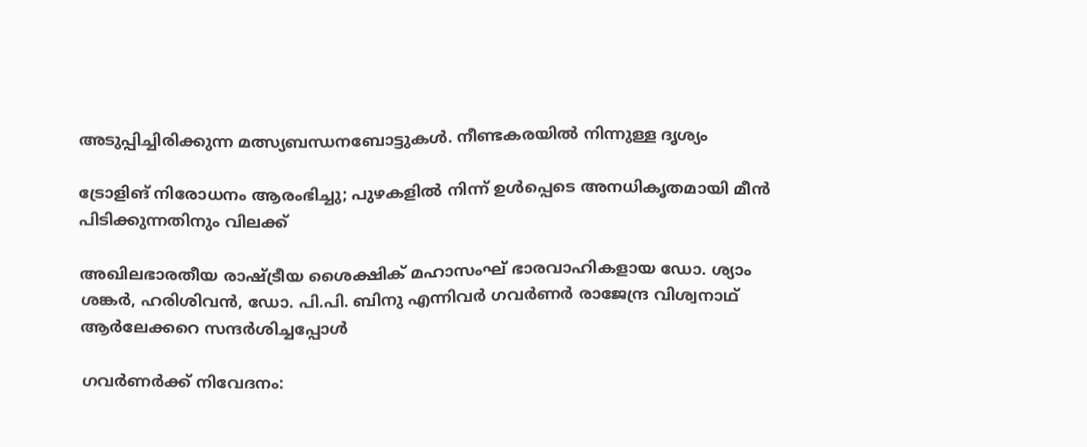അടുപ്പിച്ചിരിക്കുന്ന മത്സ്യബന്ധനബോട്ടുകള്‍. നീണ്ടകരയില്‍ നിന്നുള്ള ദൃശ്യം

ട്രോളിങ് നിരോധനം ആരംഭിച്ചു; പുഴകളില്‍ നിന്ന് ഉള്‍പ്പെടെ അനധികൃതമായി മീന്‍ പിടിക്കുന്നതിനും വിലക്ക്

അഖിലഭാരതീയ രാഷ്ട്രീയ ശൈക്ഷിക് മഹാസംഘ് ഭാരവാഹികളായ ഡോ. ശ്യാം ശങ്കര്‍, ഹരിശിവന്‍, ഡോ. പി.പി. ബിനു എന്നിവര്‍ ഗവര്‍ണര്‍ രാജേന്ദ്ര വിശ്വനാഥ് ആര്‍ലേക്കറെ സന്ദര്‍ശിച്ചപ്പോള്‍

ഗവര്‍ണര്‍ക്ക് നിവേദനം: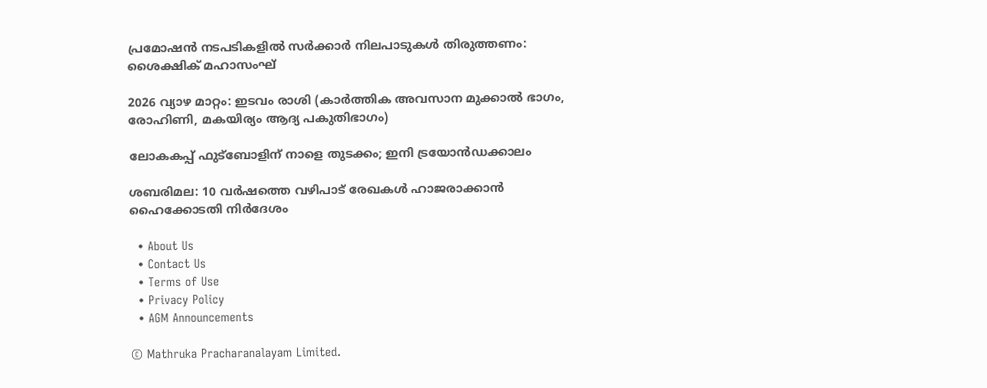പ്രമോഷന്‍ നടപടികളില്‍ സര്‍ക്കാര്‍ നിലപാടുകള്‍ തിരുത്തണം: ശൈക്ഷിക് മഹാസംഘ്

2026 വ്യാഴ മാറ്റം: ഇടവം രാശി (കാർത്തിക അവസാന മുക്കാൽ ഭാഗം, രോഹിണി, മകയിര്യം ആദ്യ പകുതിഭാഗം)

ലോകകപ്പ് ഫുട്‌ബോളിന് നാളെ തുടക്കം; ഇനി ട്രയോന്‍ഡക്കാലം

ശബരിമല: 10 വര്‍ഷത്തെ വഴിപാട് രേഖകള്‍ ഹാജരാക്കാന്‍ ഹൈക്കോടതി നിര്‍ദേശം

  • About Us
  • Contact Us
  • Terms of Use
  • Privacy Policy
  • AGM Announcements

© Mathruka Pracharanalayam Limited.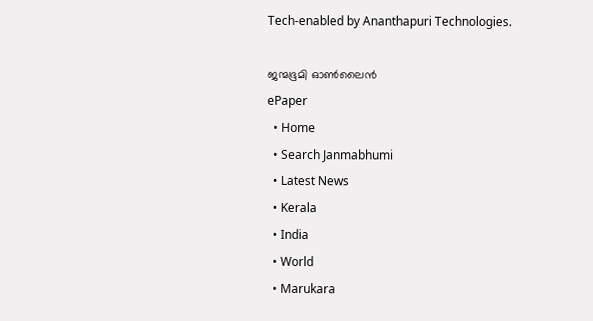Tech-enabled by Ananthapuri Technologies.

ജന്മഭൂമി ഓണ്‍ലൈന്‍
ePaper
  • Home
  • Search Janmabhumi
  • Latest News
  • Kerala
  • India
  • World
  • Marukara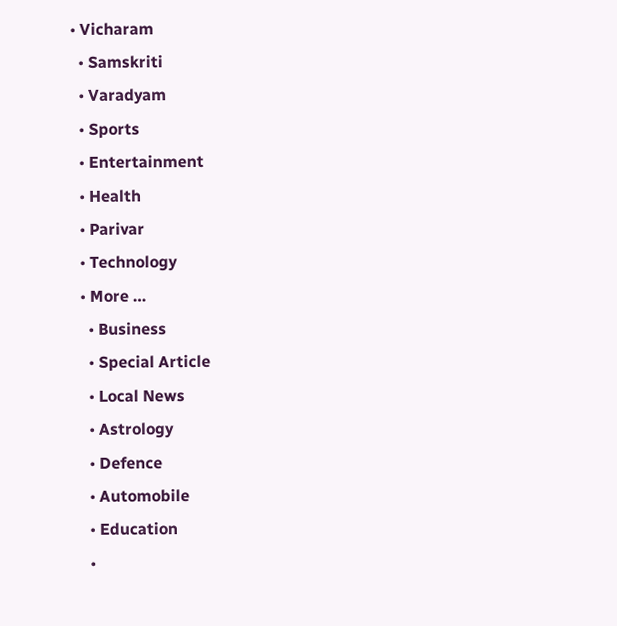• Vicharam
  • Samskriti
  • Varadyam
  • Sports
  • Entertainment
  • Health
  • Parivar
  • Technology
  • More …
    • Business
    • Special Article
    • Local News
    • Astrology
    • Defence
    • Automobile
    • Education
    •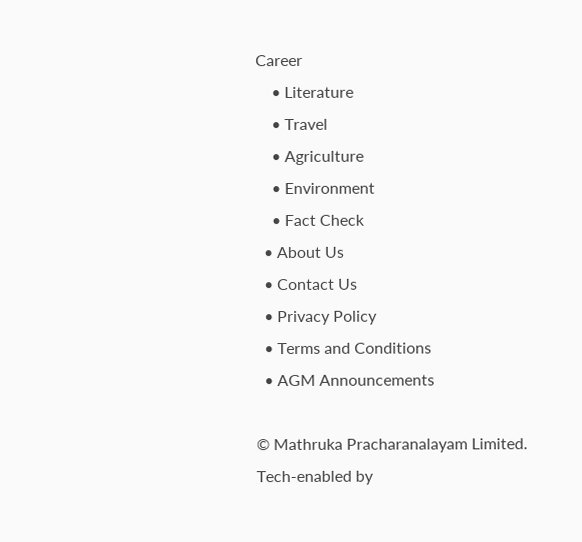Career
    • Literature
    • Travel
    • Agriculture
    • Environment
    • Fact Check
  • About Us
  • Contact Us
  • Privacy Policy
  • Terms and Conditions
  • AGM Announcements

© Mathruka Pracharanalayam Limited.
Tech-enabled by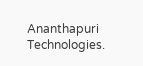Ananthapuri Technologies.